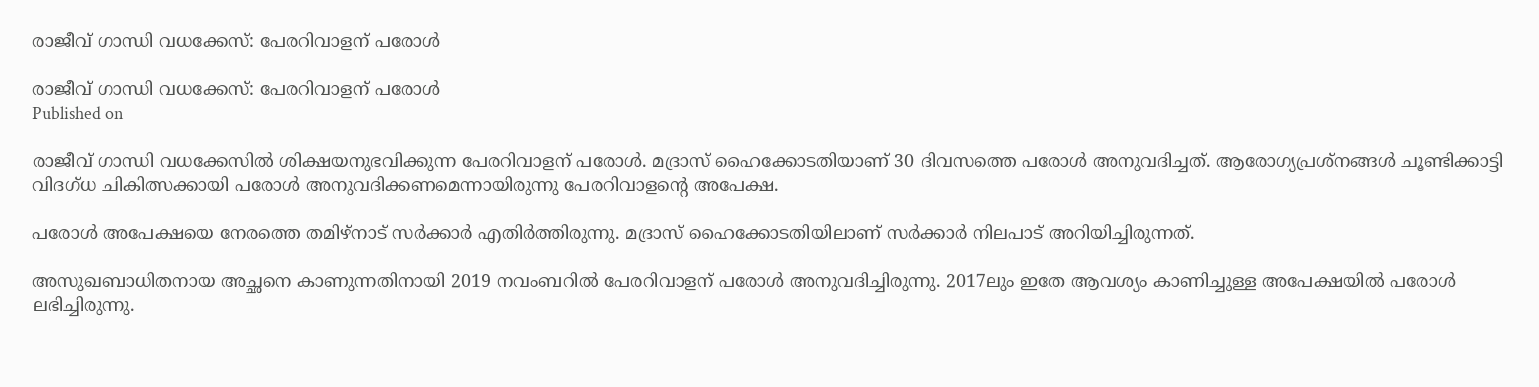രാജീവ് ഗാന്ധി വധക്കേസ്: പേരറിവാളന് പരോള്‍

രാജീവ് ഗാന്ധി വധക്കേസ്: പേരറിവാളന് പരോള്‍
Published on

രാജീവ് ഗാന്ധി വധക്കേസില്‍ ശിക്ഷയനുഭവിക്കുന്ന പേരറിവാളന് പരോള്‍. മദ്രാസ് ഹൈക്കോടതിയാണ് 30 ദിവസത്തെ പരോള്‍ അനുവദിച്ചത്. ആരോഗ്യപ്രശ്‌നങ്ങള്‍ ചൂണ്ടിക്കാട്ടി വിദഗ്ധ ചികിത്സക്കായി പരോള്‍ അനുവദിക്കണമെന്നായിരുന്നു പേരറിവാളന്റെ അപേക്ഷ.

പരോള്‍ അപേക്ഷയെ നേരത്തെ തമിഴ്‌നാട് സര്‍ക്കാര്‍ എതിര്‍ത്തിരുന്നു. മദ്രാസ് ഹൈക്കോടതിയിലാണ് സര്‍ക്കാര്‍ നിലപാട് അറിയിച്ചിരുന്നത്.

അസുഖബാധിതനായ അച്ഛനെ കാണുന്നതിനായി 2019 നവംബറില്‍ പേരറിവാളന് പരോള്‍ അനുവദിച്ചിരുന്നു. 2017ലും ഇതേ ആവശ്യം കാണിച്ചുള്ള അപേക്ഷയില്‍ പരോള്‍ ലഭിച്ചിരുന്നു.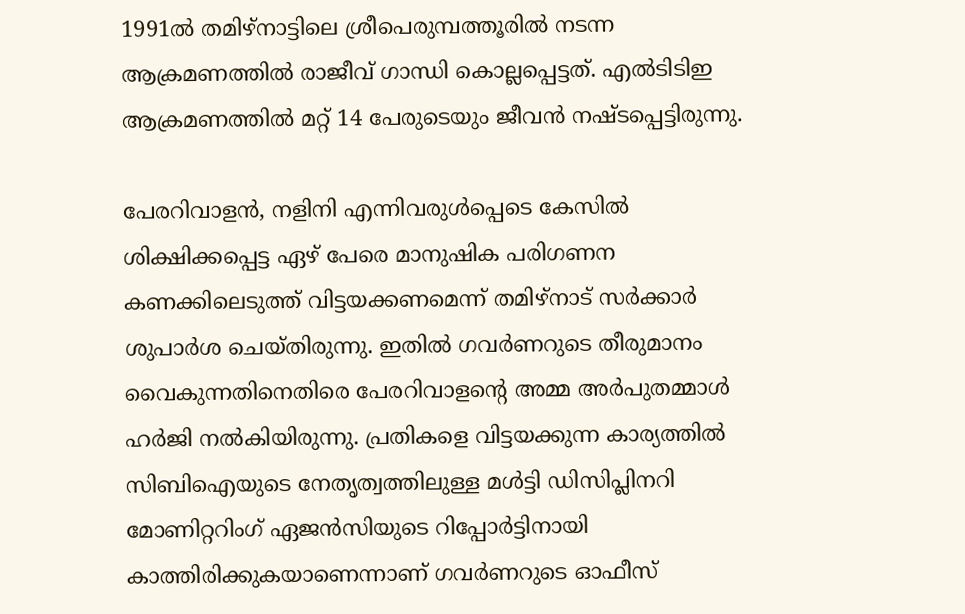1991ല്‍ തമിഴ്‌നാട്ടിലെ ശ്രീപെരുമ്പത്തൂരില്‍ നടന്ന ആക്രമണത്തില്‍ രാജീവ് ഗാന്ധി കൊല്ലപ്പെട്ടത്. എല്‍ടിടിഇ ആക്രമണത്തില്‍ മറ്റ് 14 പേരുടെയും ജീവന്‍ നഷ്ടപ്പെട്ടിരുന്നു.

പേരറിവാളന്‍, നളിനി എന്നിവരുള്‍പ്പെടെ കേസില്‍ ശിക്ഷിക്കപ്പെട്ട ഏഴ് പേരെ മാനുഷിക പരിഗണന കണക്കിലെടുത്ത് വിട്ടയക്കണമെന്ന് തമിഴ്‌നാട് സര്‍ക്കാര്‍ ശുപാര്‍ശ ചെയ്തിരുന്നു. ഇതില്‍ ഗവര്‍ണറുടെ തീരുമാനം വൈകുന്നതിനെതിരെ പേരറിവാളന്റെ അമ്മ അര്‍പുതമ്മാള്‍ ഹര്‍ജി നല്‍കിയിരുന്നു. പ്രതികളെ വിട്ടയക്കുന്ന കാര്യത്തില്‍ സിബിഐയുടെ നേതൃത്വത്തിലുള്ള മള്‍ട്ടി ഡിസിപ്ലിനറി മോണിറ്ററിംഗ് ഏജന്‍സിയുടെ റിപ്പോര്‍ട്ടിനായി കാത്തിരിക്കുകയാണെന്നാണ് ഗവര്‍ണറുടെ ഓഫീസ്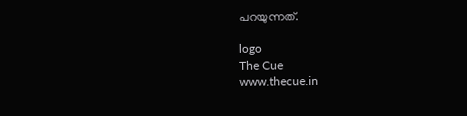പറയുന്നത്.

logo
The Cue
www.thecue.in